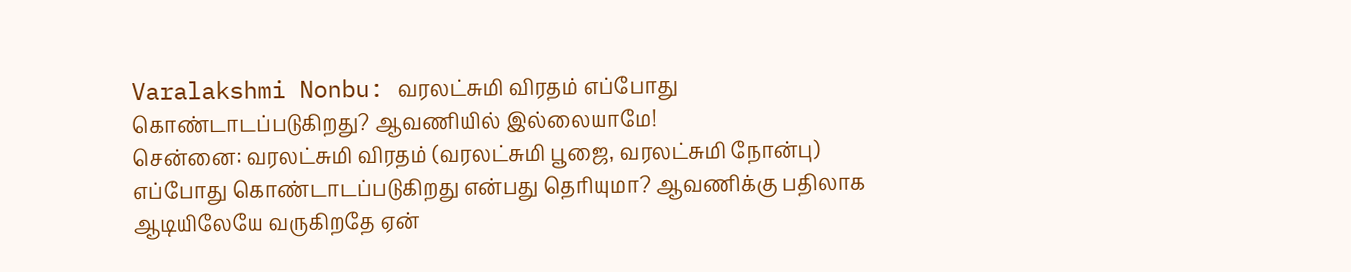Varalakshmi Nonbu: வரலட்சுமி விரதம் எப்போது கொண்டாடப்படுகிறது? ஆவணியில் இல்லையாமே!
சென்னை: வரலட்சுமி விரதம் (வரலட்சுமி பூஜை, வரலட்சுமி நோன்பு) எப்போது கொண்டாடப்படுகிறது என்பது தெரியுமா? ஆவணிக்கு பதிலாக ஆடியிலேயே வருகிறதே ஏன்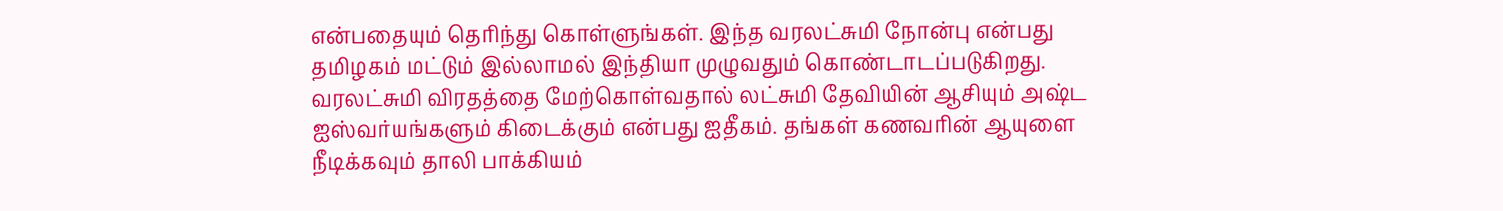என்பதையும் தெரிந்து கொள்ளுங்கள். இந்த வரலட்சுமி நோன்பு என்பது தமிழகம் மட்டும் இல்லாமல் இந்தியா முழுவதும் கொண்டாடப்படுகிறது.
வரலட்சுமி விரதத்தை மேற்கொள்வதால் லட்சுமி தேவியின் ஆசியும் அஷ்ட ஐஸ்வர்யங்களும் கிடைக்கும் என்பது ஐதீகம். தங்கள் கணவரின் ஆயுளை நீடிக்கவும் தாலி பாக்கியம்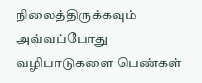நிலைத்திருக்கவும் அவ்வப்போது வழிபாடுகளை பெண்கள்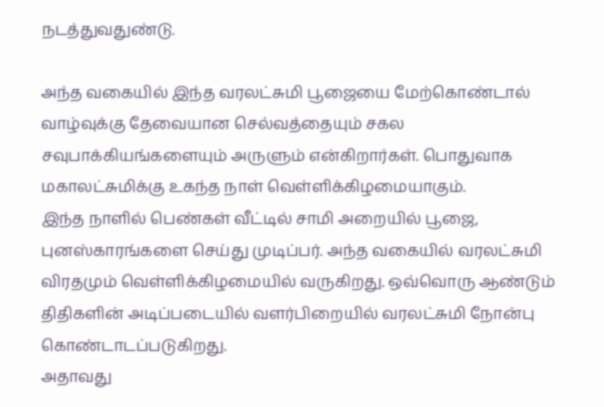நடத்துவதுண்டு.

அந்த வகையில் இந்த வரலட்சுமி பூஜையை மேற்கொண்டால் வாழ்வுக்கு தேவையான செல்வத்தையும் சகல சவுபாக்கியங்களையும் அருளும் என்கிறார்கள். பொதுவாக மகாலட்சுமிக்கு உகந்த நாள் வெள்ளிக்கிழமையாகும்.
இந்த நாளில் பெண்கள் வீட்டில் சாமி அறையில் பூஜை, புனஸ்காரங்களை செய்து முடிப்பர். அந்த வகையில் வரலட்சுமி விரதமும் வெள்ளிக்கிழமையில் வருகிறது. ஒவ்வொரு ஆண்டும் திதிகளின் அடிப்படையில் வளர்பிறையில் வரலட்சுமி நோன்பு கொண்டாடப்படுகிறது.
அதாவது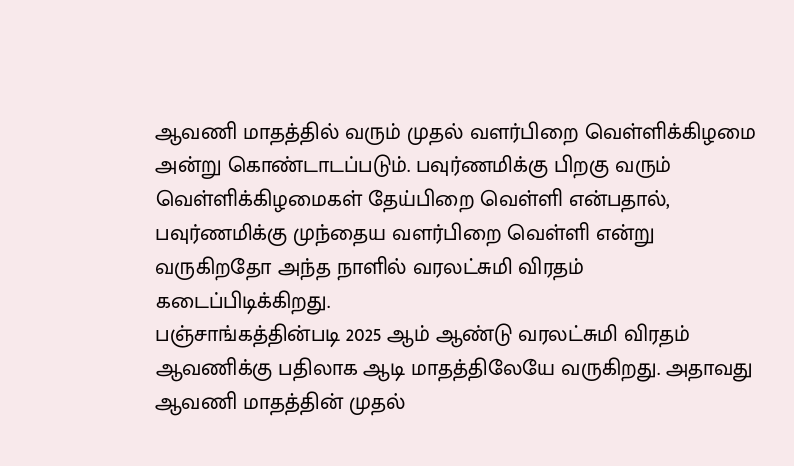ஆவணி மாதத்தில் வரும் முதல் வளர்பிறை வெள்ளிக்கிழமை அன்று கொண்டாடப்படும். பவுர்ணமிக்கு பிறகு வரும் வெள்ளிக்கிழமைகள் தேய்பிறை வெள்ளி என்பதால், பவுர்ணமிக்கு முந்தைய வளர்பிறை வெள்ளி என்று வருகிறதோ அந்த நாளில் வரலட்சுமி விரதம் கடைப்பிடிக்கிறது.
பஞ்சாங்கத்தின்படி 2025 ஆம் ஆண்டு வரலட்சுமி விரதம் ஆவணிக்கு பதிலாக ஆடி மாதத்திலேயே வருகிறது. அதாவது ஆவணி மாதத்தின் முதல்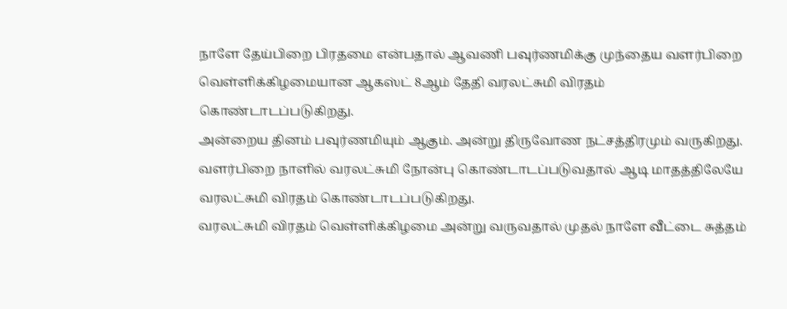நாளே தேய்பிறை பிரதமை என்பதால் ஆவணி பவுர்ணமிக்கு முந்தைய வளர்பிறை வெள்ளிக்கிழமையான ஆகஸ்ட் 8ஆம் தேதி வரலட்சுமி விரதம் கொண்டாடப்படுகிறது.
அன்றைய தினம் பவுர்ணமியும் ஆகும். அன்று திருவோண நட்சத்திரமும் வருகிறது. வளர்பிறை நாளில் வரலட்சுமி நோன்பு கொண்டாடப்படுவதால் ஆடி மாதத்திலேயே வரலட்சுமி விரதம் கொண்டாடப்படுகிறது.
வரலட்சுமி விரதம் வெள்ளிக்கிழமை அன்று வருவதால் முதல் நாளே வீட்டை சுத்தம்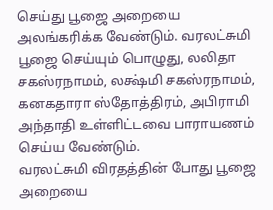செய்து பூஜை அறையை அலங்கரிக்க வேண்டும். வரலட்சுமி பூஜை செய்யும் பொழுது, லலிதா சகஸ்ரநாமம், லக்ஷ்மி சகஸ்ரநாமம், கனகதாரா ஸ்தோத்திரம், அபிராமி அந்தாதி உள்ளிட்டவை பாராயணம் செய்ய வேண்டும்.
வரலட்சுமி விரதத்தின் போது பூஜை அறையை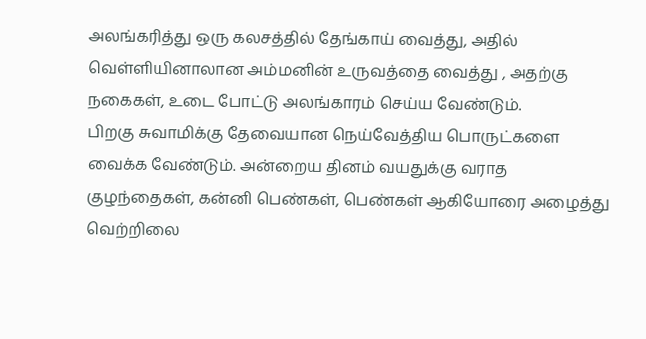அலங்கரித்து ஒரு கலசத்தில் தேங்காய் வைத்து, அதில் வெள்ளியினாலான அம்மனின் உருவத்தை வைத்து , அதற்கு நகைகள், உடை போட்டு அலங்காரம் செய்ய வேண்டும்.
பிறகு சுவாமிக்கு தேவையான நெய்வேத்திய பொருட்களை வைக்க வேண்டும். அன்றைய தினம் வயதுக்கு வராத குழந்தைகள், கன்னி பெண்கள், பெண்கள் ஆகியோரை அழைத்து வெற்றிலை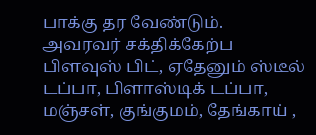பாக்கு தர வேண்டும்.
அவரவர் சக்திக்கேற்ப பிளவுஸ் பிட், ஏதேனும் ஸ்டீல் டப்பா, பிளாஸ்டிக் டப்பா, மஞ்சள், குங்குமம், தேங்காய் ,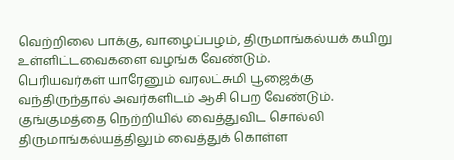வெற்றிலை பாக்கு, வாழைப்பழம், திருமாங்கல்யக் கயிறு உள்ளிட்டவைகளை வழங்க வேண்டும்.
பெரியவர்கள் யாரேனும் வரலட்சுமி பூஜைக்கு வந்திருந்தால் அவர்களிடம் ஆசி பெற வேண்டும். குங்குமத்தை நெற்றியில் வைத்துவிட சொல்லி திருமாங்கல்யத்திலும் வைத்துக் கொள்ள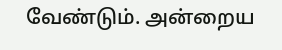வேண்டும். அன்றைய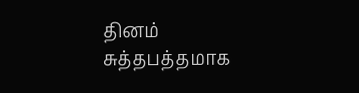தினம் சுத்தபத்தமாக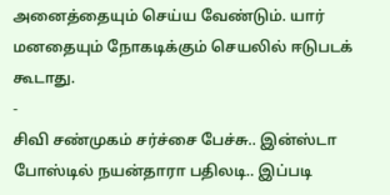அனைத்தையும் செய்ய வேண்டும். யார் மனதையும் நோகடிக்கும் செயலில் ஈடுபடக் கூடாது.
-
சிவி சண்முகம் சர்ச்சை பேச்சு.. இன்ஸ்டா போஸ்டில் நயன்தாரா பதிலடி.. இப்படி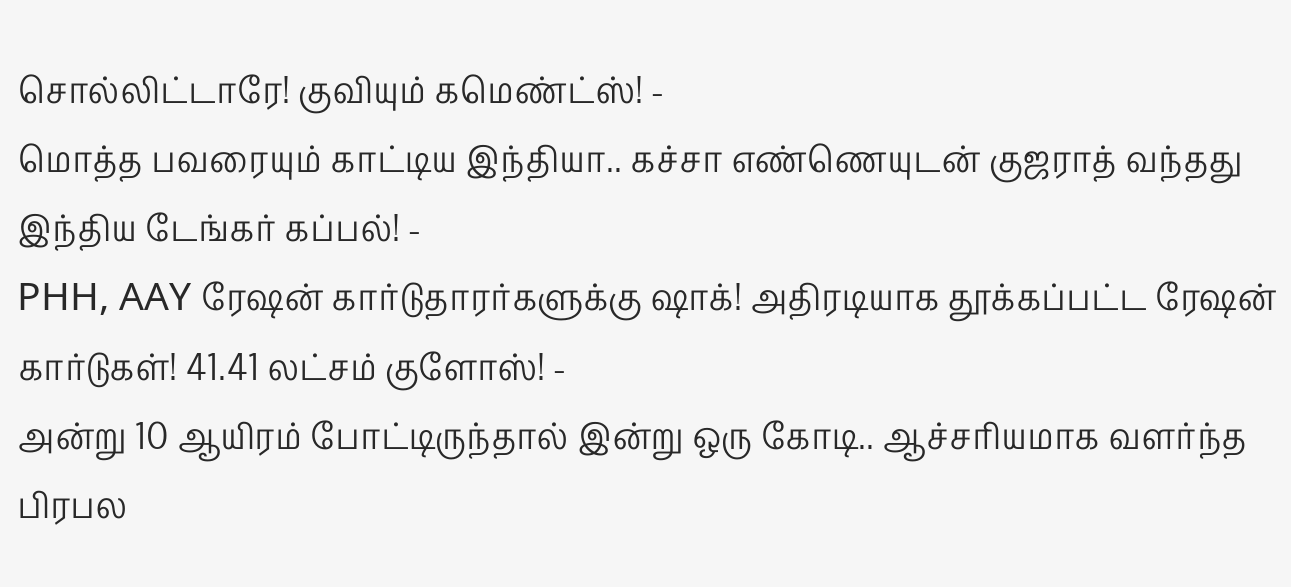சொல்லிட்டாரே! குவியும் கமெண்ட்ஸ்! -
மொத்த பவரையும் காட்டிய இந்தியா.. கச்சா எண்ணெயுடன் குஜராத் வந்தது இந்திய டேங்கர் கப்பல்! -
PHH, AAY ரேஷன் கார்டுதாரர்களுக்கு ஷாக்! அதிரடியாக தூக்கப்பட்ட ரேஷன் கார்டுகள்! 41.41 லட்சம் குளோஸ்! -
அன்று 10 ஆயிரம் போட்டிருந்தால் இன்று ஒரு கோடி.. ஆச்சரியமாக வளர்ந்த பிரபல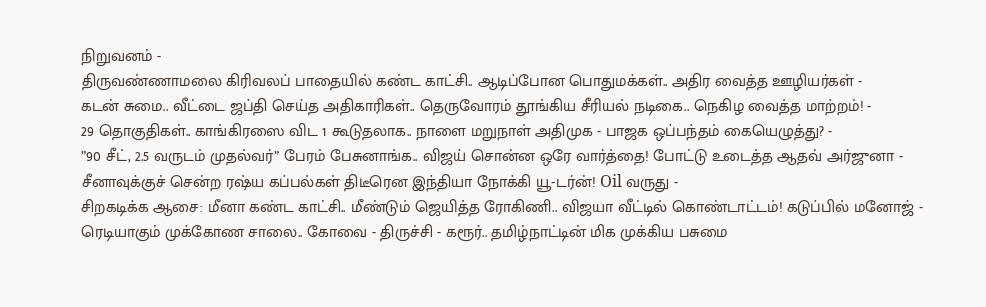நிறுவனம் -
திருவண்ணாமலை கிரிவலப் பாதையில் கண்ட காட்சி.. ஆடிப்போன பொதுமக்கள்.. அதிர வைத்த ஊழியர்கள் -
கடன் சுமை.. வீட்டை ஜப்தி செய்த அதிகாரிகள்.. தெருவோரம் தூங்கிய சீரியல் நடிகை.. நெகிழ வைத்த மாற்றம்! -
29 தொகுதிகள்.. காங்கிரஸை விட 1 கூடுதலாக.. நாளை மறுநாள் அதிமுக - பாஜக ஒப்பந்தம் கையெழுத்து? -
”90 சீட், 2.5 வருடம் முதல்வர்” பேரம் பேசுனாங்க.. விஜய் சொன்ன ஒரே வார்த்தை! போட்டு உடைத்த ஆதவ் அர்ஜுனா -
சீனாவுக்குச் சென்ற ரஷ்ய கப்பல்கள் திடீரென இந்தியா நோக்கி யூ-டர்ன்! Oil வருது -
சிறகடிக்க ஆசை: மீனா கண்ட காட்சி.. மீண்டும் ஜெயித்த ரோகிணி.. விஜயா வீட்டில் கொண்டாட்டம்! கடுப்பில் மனோஜ் -
ரெடியாகும் முக்கோண சாலை.. கோவை - திருச்சி - கரூர்.. தமிழ்நாட்டின் மிக முக்கிய பசுமை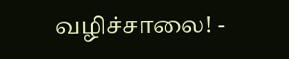வழிச்சாலை! -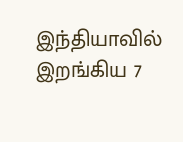இந்தியாவில் இறங்கிய 7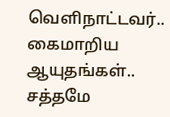வெளிநாட்டவர்.. கைமாறிய ஆயுதங்கள்.. சத்தமே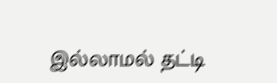இல்லாமல் தட்டி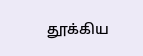தூக்கிய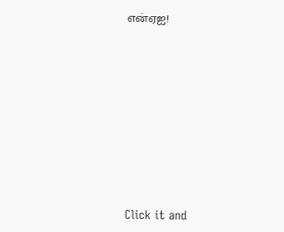என்ஏஐ!












Click it and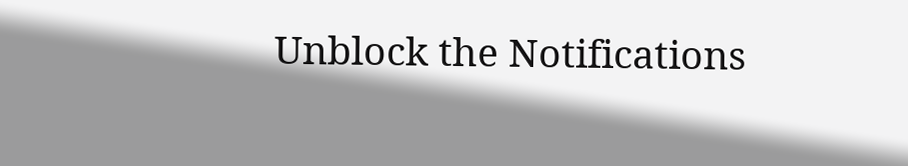Unblock the Notifications